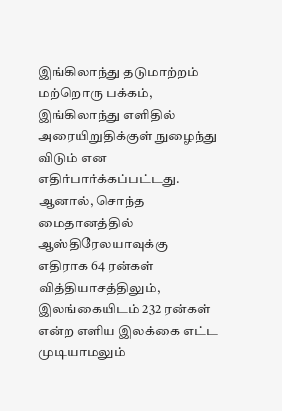இங்கிலாந்து தடுமாற்றம்
மற்றொரு பக்கம், இங்கிலாந்து எளிதில் அரையிறுதிக்குள் நுழைந்து விடும் என எதிர்பார்க்கப்பட்டது. ஆனால், சொந்த மைதானத்தில் ஆஸ்திரேலயாவுக்கு எதிராக 64 ரன்கள் வித்தியாசத்திலும், இலங்கையிடம் 232 ரன்கள் என்ற எளிய இலக்கை எட்ட முடியாமலும்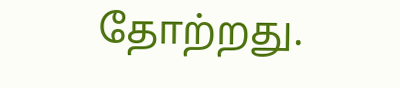தோற்றது.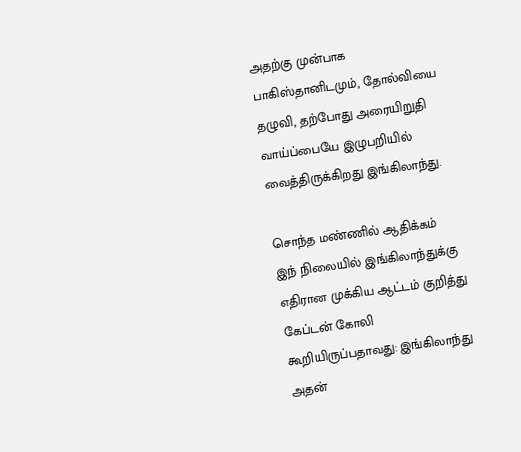அதற்கு முன்பாக பாகிஸ்தானிடமும், தோல்வியை தழுவி, தற்போது அரையிறுதி வாய்ப்பையே இழுபறியில் வைத்திருக்கிறது இங்கிலாந்து.

சொந்த மண்ணில் ஆதிக்கம்
இந் நிலையில் இங்கிலாந்துக்கு எதிரான முக்கிய ஆட்டம் குறித்து கேப்டன் கோலி கூறியிருப்பதாவது: இங்கிலாந்து அதன்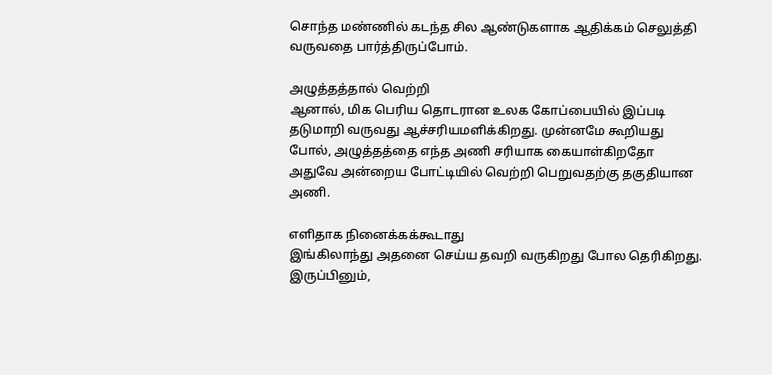சொந்த மண்ணில் கடந்த சில ஆண்டுகளாக ஆதிக்கம் செலுத்தி வருவதை பார்த்திருப்போம்.

அழுத்தத்தால் வெற்றி
ஆனால், மிக பெரிய தொடரான உலக கோப்பையில் இப்படி தடுமாறி வருவது ஆச்சரியமளிக்கிறது. முன்னமே கூறியது போல், அழுத்தத்தை எந்த அணி சரியாக கையாள்கிறதோ அதுவே அன்றைய போட்டியில் வெற்றி பெறுவதற்கு தகுதியான அணி.

எளிதாக நினைக்கக்கூடாது
இங்கிலாந்து அதனை செய்ய தவறி வருகிறது போல தெரிகிறது. இருப்பினும்,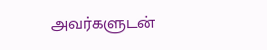அவர்களுடன்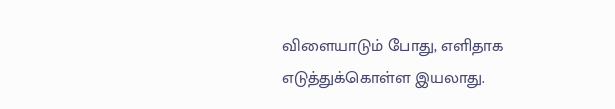விளையாடும் போது, எளிதாக எடுத்துக்கொள்ள இயலாது.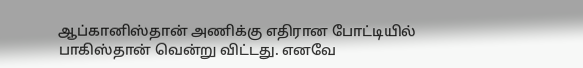ஆப்கானிஸ்தான் அணிக்கு எதிரான போட்டியில் பாகிஸ்தான் வென்று விட்டது. எனவே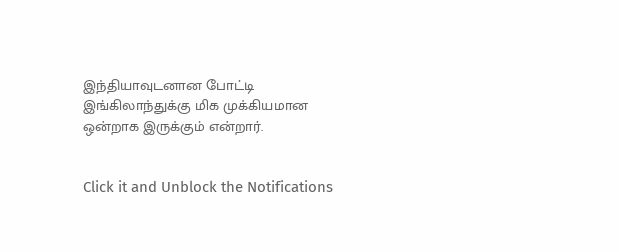இந்தியாவுடனான போட்டி இங்கிலாந்துக்கு மிக முக்கியமான ஒன்றாக இருக்கும் என்றார்.


Click it and Unblock the Notifications